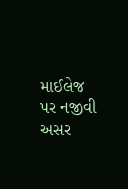માઈલેજ પર નજીવી અસર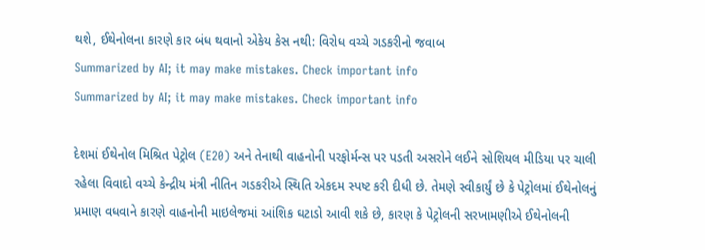થશે, ઈથેનોલના કારણે કાર બંધ થવાનો એકેય કેસ નથી: વિરોધ વચ્ચે ગડકરીનો જવાબ
Summarized by AI; it may make mistakes. Check important info
Summarized by AI; it may make mistakes. Check important info

દેશમાં ઈથેનોલ મિશ્રિત પેટ્રોલ (E20) અને તેનાથી વાહનોની પરફોર્મન્સ પર પડતી અસરોને લઈને સોશિયલ મીડિયા પર ચાલી રહેલા વિવાદો વચ્ચે કેન્દ્રીય મંત્રી નીતિન ગડકરીએ સ્થિતિ એકદમ સ્પષ્ટ કરી દીધી છે. તેમણે સ્વીકાર્યું છે કે પેટ્રોલમાં ઈથેનોલનું પ્રમાણ વધવાને કારણે વાહનોની માઇલેજમાં આંશિક ઘટાડો આવી શકે છે, કારણ કે પેટ્રોલની સરખામણીએ ઈથેનોલની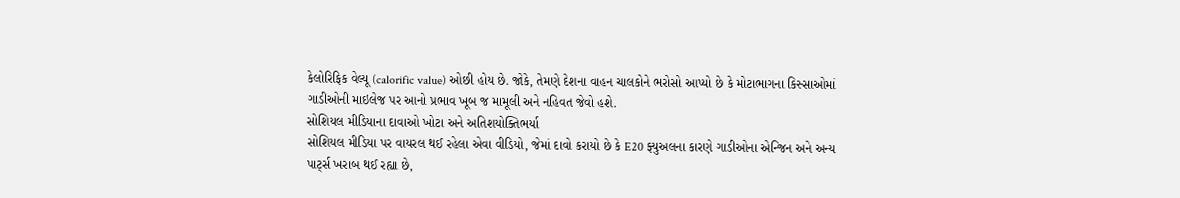કેલોરિફિક વેલ્યૂ (calorific value) ઓછી હોય છે. જોકે, તેમણે દેશના વાહન ચાલકોને ભરોસો આપ્યો છે કે મોટાભાગના કિસ્સાઓમાં ગાડીઓની માઇલેજ પર આનો પ્રભાવ ખૂબ જ મામૂલી અને નહિવત જેવો હશે.
સોશિયલ મીડિયાના દાવાઓ ખોટા અને અતિશયોક્તિભર્યા
સોશિયલ મીડિયા પર વાયરલ થઈ રહેલા એવા વીડિયો, જેમાં દાવો કરાયો છે કે E20 ફ્યુઅલના કારણે ગાડીઓના એન્જિન અને અન્ય પાર્ટ્સ ખરાબ થઈ રહ્યા છે,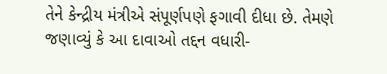તેને કેન્દ્રીય મંત્રીએ સંપૂર્ણપણે ફગાવી દીધા છે. તેમણે જણાવ્યું કે આ દાવાઓ તદ્દન વધારી-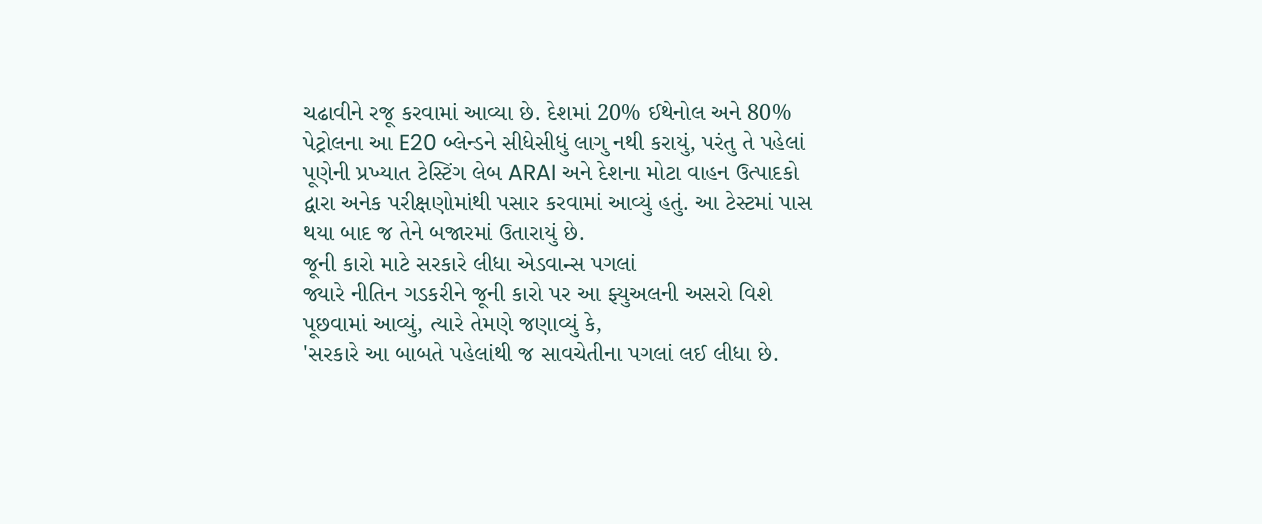ચઢાવીને રજૂ કરવામાં આવ્યા છે. દેશમાં 20% ઈથેનોલ અને 80% પેટ્રોલના આ E20 બ્લેન્ડને સીધેસીધું લાગુ નથી કરાયું, પરંતુ તે પહેલાં પૂણેની પ્રખ્યાત ટેસ્ટિંગ લેબ ARAI અને દેશના મોટા વાહન ઉત્પાદકો દ્વારા અનેક પરીક્ષણોમાંથી પસાર કરવામાં આવ્યું હતું. આ ટેસ્ટમાં પાસ થયા બાદ જ તેને બજારમાં ઉતારાયું છે.
જૂની કારો માટે સરકારે લીધા એડવાન્સ પગલાં
જ્યારે નીતિન ગડકરીને જૂની કારો પર આ ફ્યુઅલની અસરો વિશે પૂછવામાં આવ્યું, ત્યારે તેમણે જણાવ્યું કે,
'સરકારે આ બાબતે પહેલાંથી જ સાવચેતીના પગલાં લઈ લીધા છે.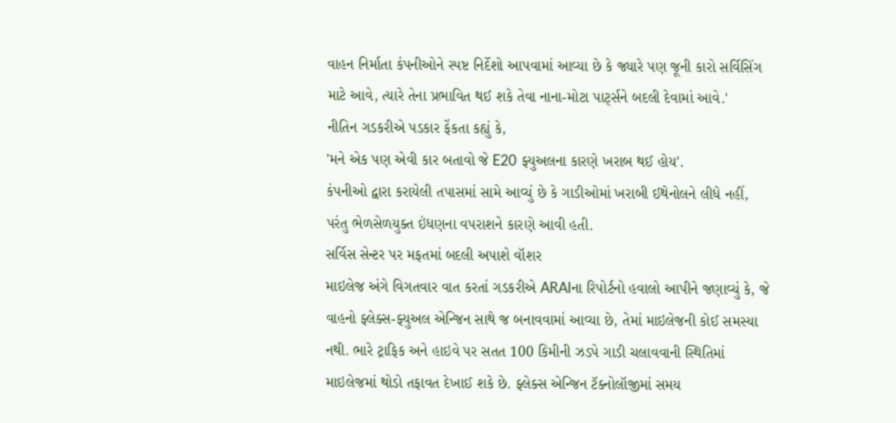વાહન નિર્માતા કંપનીઓને સ્પષ્ટ નિર્દેશો આપવામાં આવ્યા છે કે જ્યારે પણ જૂની કારો સર્વિસિંગ માટે આવે, ત્યારે તેના પ્રભાવિત થઈ શકે તેવા નાના-મોટા પાર્ટ્સને બદલી દેવામાં આવે.'
નીતિન ગડકરીએ પડકાર ફેંકતા કહ્યું કે,
'મને એક પણ એવી કાર બતાવો જે E20 ફ્યુઅલના કારણે ખરાબ થઈ હોય'.
કંપનીઓ દ્વારા કરાયેલી તપાસમાં સામે આવ્યું છે કે ગાડીઓમાં ખરાબી ઈથેનોલને લીધે નહીં, પરંતુ ભેળસેળયુક્ત ઇંધણના વપરાશને કારણે આવી હતી.
સર્વિસ સેન્ટર પર મફતમાં બદલી અપાશે વૉશર
માઇલેજ અંગે વિગતવાર વાત કરતાં ગડકરીએ ARAIના રિપોર્ટનો હવાલો આપીને જણાવ્યું કે, જે વાહનો ફ્લેક્સ-ફ્યુઅલ એન્જિન સાથે જ બનાવવામાં આવ્યા છે, તેમાં માઇલેજની કોઈ સમસ્યા નથી. ભારે ટ્રાફિક અને હાઇવે પર સતત 100 કિમીની ઝડપે ગાડી ચલાવવાની સ્થિતિમાં માઇલેજમાં થોડો તફાવત દેખાઈ શકે છે. ફ્લેક્સ એન્જિન ટૅક્નોલૉજીમાં સમય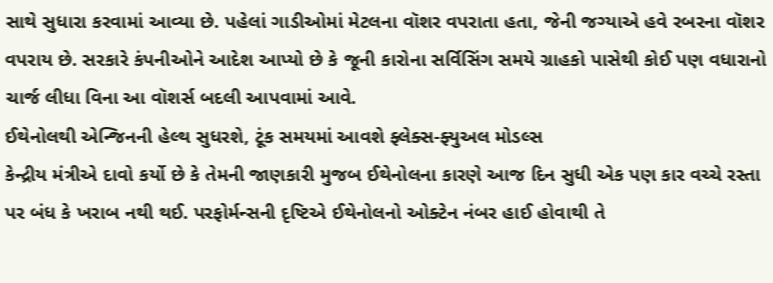સાથે સુધારા કરવામાં આવ્યા છે. પહેલાં ગાડીઓમાં મેટલના વૉશર વપરાતા હતા, જેની જગ્યાએ હવે રબરના વૉશર વપરાય છે. સરકારે કંપનીઓને આદેશ આપ્યો છે કે જૂની કારોના સર્વિસિંગ સમયે ગ્રાહકો પાસેથી કોઈ પણ વધારાનો ચાર્જ લીધા વિના આ વૉશર્સ બદલી આપવામાં આવે.
ઈથેનોલથી એન્જિનની હેલ્થ સુધરશે, ટૂંક સમયમાં આવશે ફ્લેક્સ-ફ્યુઅલ મોડલ્સ
કેન્દ્રીય મંત્રીએ દાવો કર્યો છે કે તેમની જાણકારી મુજબ ઈથેનોલના કારણે આજ દિન સુધી એક પણ કાર વચ્ચે રસ્તા પર બંધ કે ખરાબ નથી થઈ. પરફોર્મન્સની દૃષ્ટિએ ઈથેનોલનો ઓક્ટેન નંબર હાઈ હોવાથી તે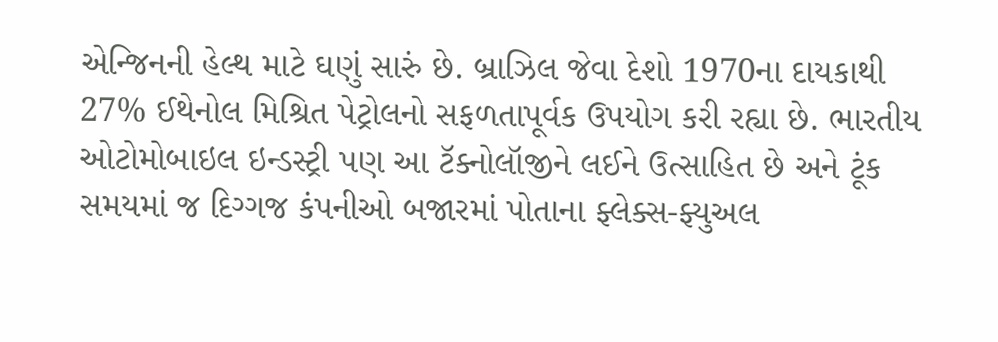એન્જિનની હેલ્થ માટે ઘણું સારું છે. બ્રાઝિલ જેવા દેશો 1970ના દાયકાથી 27% ઈથેનોલ મિશ્રિત પેટ્રોલનો સફળતાપૂર્વક ઉપયોગ કરી રહ્યા છે. ભારતીય ઓટોમોબાઇલ ઇન્ડસ્ટ્રી પણ આ ટૅક્નોલૉજીને લઈને ઉત્સાહિત છે અને ટૂંક સમયમાં જ દિગ્ગજ કંપનીઓ બજારમાં પોતાના ફ્લેક્સ-ફ્યુઅલ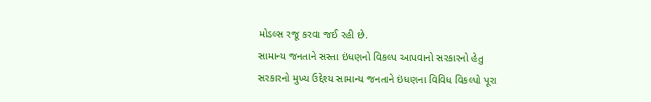મોડલ્સ રજૂ કરવા જઈ રહી છે.
સામાન્ય જનતાને સસ્તા ઇંધણનો વિકલ્પ આપવાનો સરકારનો હેતુ
સરકારનો મુખ્ય ઉદ્દેશ્ય સામાન્ય જનતાને ઇંધણના વિવિધ વિકલ્પો પૂરા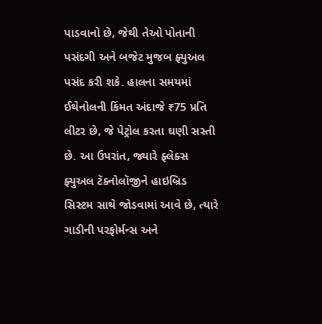પાડવાનો છે, જેથી તેઓ પોતાની પસંદગી અને બજેટ મુજબ ફ્યુઅલ પસંદ કરી શકે. હાલના સમયમાં ઈથેનોલની કિંમત અંદાજે ₹75 પ્રતિ લીટર છે, જે પેટ્રોલ કરતા ઘણી સસ્તી છે. આ ઉપરાંત, જ્યારે ફ્લેક્સ ફ્યુઅલ ટૅક્નોલૉજીને હાઇબ્રિડ સિસ્ટમ સાથે જોડવામાં આવે છે, ત્યારે ગાડીની પરફોર્મન્સ અને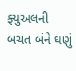ફ્યુઅલની બચત બંને ઘણું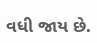વધી જાય છે.